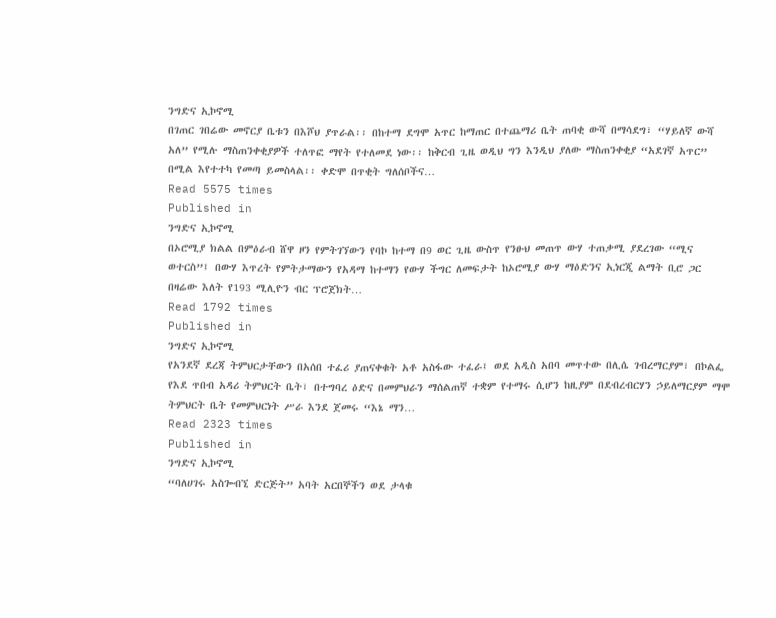ንግድና ኢኮኖሚ
በገጠር ገበሬው መኖርያ ቤቱን በእሾህ ያጥራል፡፡ በከተማ ደግሞ አጥር ከማጠር በተጨማሪ ቤት ጠባቂ ውሻ በማሳደግ፣ “ሃይለኛ ውሻ አለ” የሚሉ ማስጠንቀቂያዎች ተለጥፎ ማየት የተለመደ ነው፡፡ ከቅርብ ጊዜ ወዲህ ግን እንዲህ ያለው ማስጠንቀቂያ “አደገኛ አጥር” በሚል እየተተካ የመጣ ይመስላል፡፡ ቀድሞ በጥቂት ግለሰቦችና…
Read 5575 times
Published in
ንግድና ኢኮኖሚ
በኦሮሚያ ክልል በምዕራብ ሸዋ ዞን የምትገኘውን የባኮ ከተማ በ9 ወር ጊዜ ውስጥ የንፁህ መጠጥ ውሃ ተጠቃሚ ያደረገው “ሚና ወተርስ”፤ በውሃ እጥረት የምትታማውን የአዳማ ከተማን የውሃ ችግር ለመፍታት ከኦሮሚያ ውሃ ማዕድንና ኢነርጂ ልማት ቢሮ ጋር በዛሬው እለት የ193 ሚሊዮን ብር ፕሮጀክት…
Read 1792 times
Published in
ንግድና ኢኮኖሚ
የአንደኛ ደረጃ ትምህርታቸውን በአሰበ ተፈሪ ያጠናቀቁት አቶ አስፋው ተፈራ፤ ወደ አዲስ አበባ መጥተው በሊሴ ገብረማርያም፣ በኮልፌ የእደ ጥበብ አዳሪ ትምህርት ቤት፣ በተግባረ ዕድና በመምህራን ማሰልጠኛ ተቋም የተማሩ ሲሆን ከዚያም በደብረብርሃን ኃይለማርያም ማሞ ትምህርት ቤት የመምህርነት ሥራ እንደ ጀመሩ “እኔ ማን…
Read 2323 times
Published in
ንግድና ኢኮኖሚ
“ባለሀገሩ አስጐብኚ ድርጅት” አባት አርበኞችን ወደ ታላቁ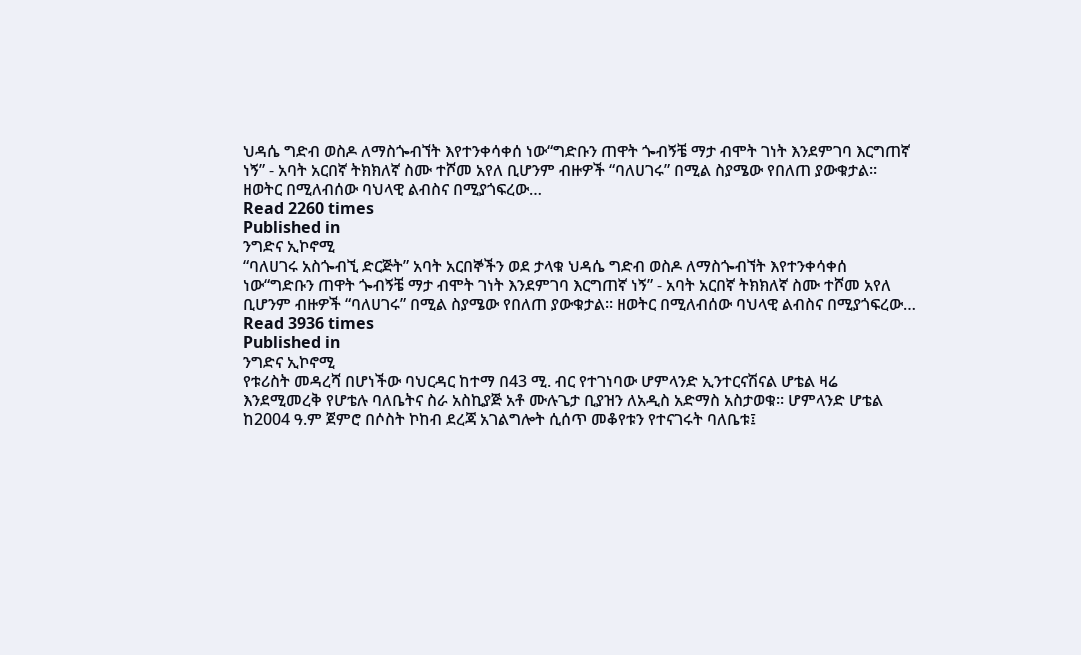ህዳሴ ግድብ ወስዶ ለማስጐብኘት እየተንቀሳቀሰ ነው“ግድቡን ጠዋት ጐብኝቼ ማታ ብሞት ገነት እንደምገባ እርግጠኛ ነኝ” - አባት አርበኛ ትክክለኛ ስሙ ተሾመ አየለ ቢሆንም ብዙዎች “ባለሀገሩ” በሚል ስያሜው የበለጠ ያውቁታል፡፡ ዘወትር በሚለብሰው ባህላዊ ልብስና በሚያጎፍረው…
Read 2260 times
Published in
ንግድና ኢኮኖሚ
“ባለሀገሩ አስጐብኚ ድርጅት” አባት አርበኞችን ወደ ታላቁ ህዳሴ ግድብ ወስዶ ለማስጐብኘት እየተንቀሳቀሰ ነው“ግድቡን ጠዋት ጐብኝቼ ማታ ብሞት ገነት እንደምገባ እርግጠኛ ነኝ” - አባት አርበኛ ትክክለኛ ስሙ ተሾመ አየለ ቢሆንም ብዙዎች “ባለሀገሩ” በሚል ስያሜው የበለጠ ያውቁታል፡፡ ዘወትር በሚለብሰው ባህላዊ ልብስና በሚያጎፍረው…
Read 3936 times
Published in
ንግድና ኢኮኖሚ
የቱሪስት መዳረሻ በሆነችው ባህርዳር ከተማ በ43 ሚ. ብር የተገነባው ሆምላንድ ኢንተርናሽናል ሆቴል ዛሬ እንደሚመረቅ የሆቴሉ ባለቤትና ስራ አስኪያጅ አቶ ሙሉጌታ ቢያዝን ለአዲስ አድማስ አስታወቁ፡፡ ሆምላንድ ሆቴል ከ2004 ዓ.ም ጀምሮ በሶስት ኮከብ ደረጃ አገልግሎት ሲሰጥ መቆየቱን የተናገሩት ባለቤቱ፤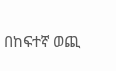በከፍተኛ ወጪ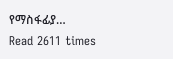የማስፋፊያ…
Read 2611 times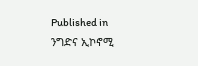Published in
ንግድና ኢኮኖሚ